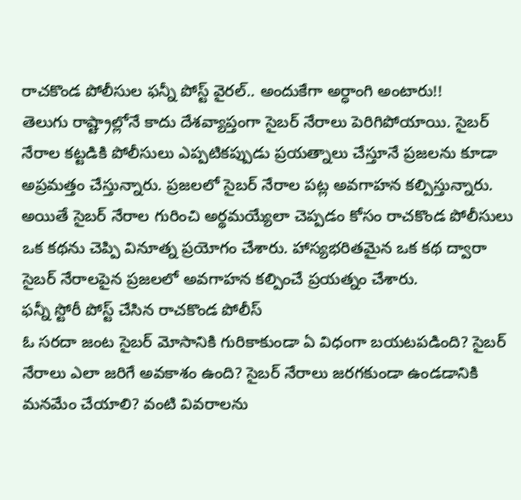రాచకొండ పోలీసుల ఫన్నీ పోస్ట్ వైరల్.. అందుకేగా అర్ధాంగి అంటారు!!
తెలుగు రాష్ట్రాల్లోనే కాదు దేశవ్యాప్తంగా సైబర్ నేరాలు పెరిగిపోయాయి. సైబర్ నేరాల కట్టడికి పోలీసులు ఎప్పటికప్పుడు ప్రయత్నాలు చేస్తూనే ప్రజలను కూడా అప్రమత్తం చేస్తున్నారు. ప్రజలలో సైబర్ నేరాల పట్ల అవగాహన కల్పిస్తున్నారు. అయితే సైబర్ నేరాల గురించి అర్థమయ్యేలా చెప్పడం కోసం రాచకొండ పోలీసులు ఒక కథను చెప్పి వినూత్న ప్రయోగం చేశారు. హాస్యభరితమైన ఒక కథ ద్వారా సైబర్ నేరాలపైన ప్రజలలో అవగాహన కల్పించే ప్రయత్నం చేశారు.
ఫన్నీ స్టోరీ పోస్ట్ చేసిన రాచకొండ పోలీస్
ఓ సరదా జంట సైబర్ మోసానికి గురికాకుండా ఏ విధంగా బయటపడింది? సైబర్ నేరాలు ఎలా జరిగే అవకాశం ఉంది? సైబర్ నేరాలు జరగకుండా ఉండడానికి మనమేం చేయాలి? వంటి వివరాలను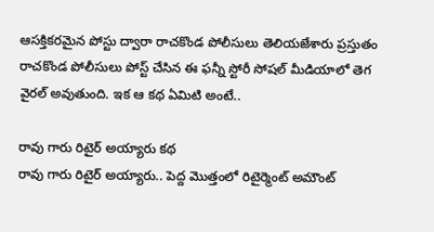ఆసక్తికరమైన పోస్టు ద్వారా రాచకొండ పోలీసులు తెలియజేశారు ప్రస్తుతం రాచకొండ పోలీసులు పోస్ట్ చేసిన ఈ ఫన్నీ స్టోరీ సోషల్ మీడియాలో తెగ వైరల్ అవుతుంది. ఇక ఆ కథ ఏమిటి అంటే..

రావు గారు రిటైర్ అయ్యారు కథ
రావు గారు రిటైర్ అయ్యారు.. పెద్ద మొత్తంలో రిటైర్మెంట్ అమౌంట్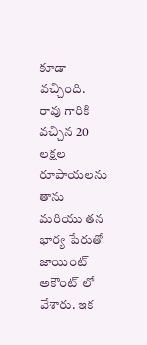కూడా వచ్చింది. రావు గారికి వచ్చిన 20 లక్షల రూపాయలను తాను మరియు తన భార్య పేరుతో జాయింట్ అకౌంట్ లో వేశారు. ఇక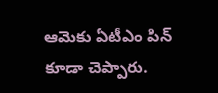ఆమెకు ఏటీఎం పిన్ కూడా చెప్పారు.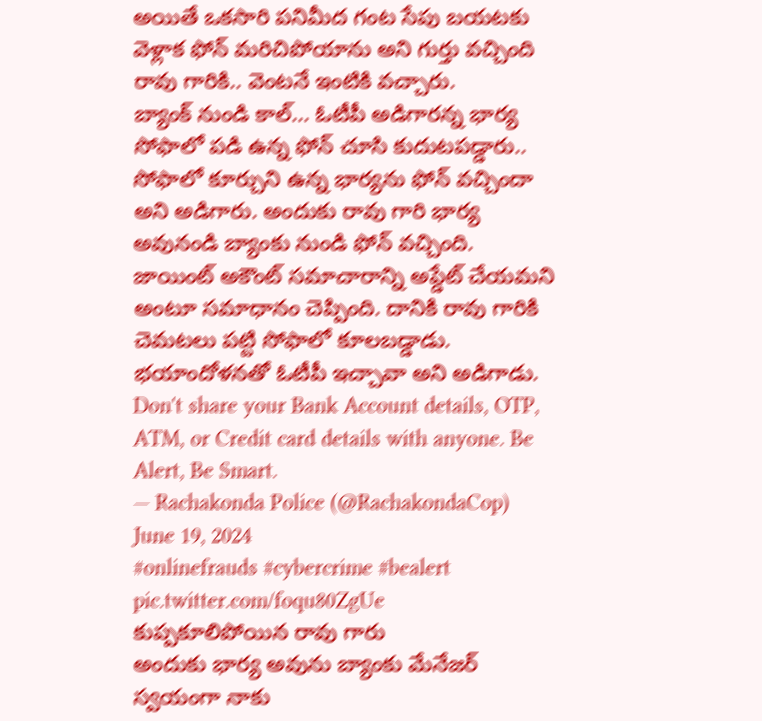అయితే ఒకసారి పనిమీద గంట సేపు బయటకు వెళ్లాక ఫోన్ మరిచిపోయాను అని గుర్తు వచ్చింది రావు గారికి.. వెంటనే ఇంటికి వచ్చారు.
బ్యాంక్ నుండి కాల్... ఓటీపీ అడిగారన్న భార్య
సోఫాలో పడి ఉన్న ఫోన్ చూసి కుదుటపడ్డారు.. సోఫాలో కూర్చుని ఉన్న భార్యను ఫోన్ వచ్చిందా అని అడిగారు. అందుకు రావు గారి భార్య అవునండి బ్యాంకు నుండి ఫోన్ వచ్చింది. జాయింట్ అకౌంట్ సమాచారాన్ని అప్డేట్ చేయమని అంటూ సమాధానం చెప్పింది. దానికి రావు గారికి చెమటలు పట్టి సోఫాలో కూలబడ్డాడు. భయాందోళనతో ఓటీపీ ఇచ్చావా అని అడిగాడు.
Don't share your Bank Account details, OTP, ATM, or Credit card details with anyone. Be Alert, Be Smart.
— Rachakonda Police (@RachakondaCop) June 19, 2024
#onlinefrauds #cybercrime #bealert pic.twitter.com/foqu80ZgUe
కుప్పకూలిపోయిన రావు గారు
అందుకు భార్య అవును బ్యాంకు మేనేజర్ స్వయంగా నాకు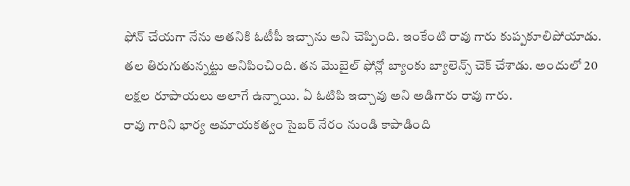ఫోన్ చేయగా నేను అతనికి ఓటీపీ ఇచ్చాను అని చెప్పింది. ఇంకేంటి రావు గారు కుప్పకూలిపోయాడు. తల తిరుగుతున్నట్టు అనిపించింది. తన మొబైల్ ఫోన్లో బ్యాంకు బ్యాలెన్స్ చెక్ చేశాడు. అందులో 20 లక్షల రూపాయలు అలాగే ఉన్నాయి. ఏ ఓటిపి ఇచ్చావు అని అడిగారు రావు గారు.
రావు గారిని భార్య అమాయకత్వం సైబర్ నేరం నుండి కాపాడింది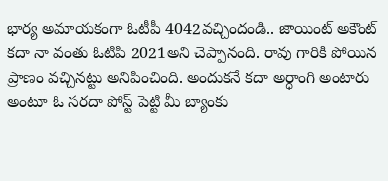భార్య అమాయకంగా ఓటీపీ 4042వచ్చిందండి.. జాయింట్ అకౌంట్ కదా నా వంతు ఓటిపి 2021అని చెప్పానంది. రావు గారికి పోయిన ప్రాణం వచ్చినట్టు అనిపించింది. అందుకనే కదా అర్ధాంగి అంటారు అంటూ ఓ సరదా పోస్ట్ పెట్టి మీ బ్యాంకు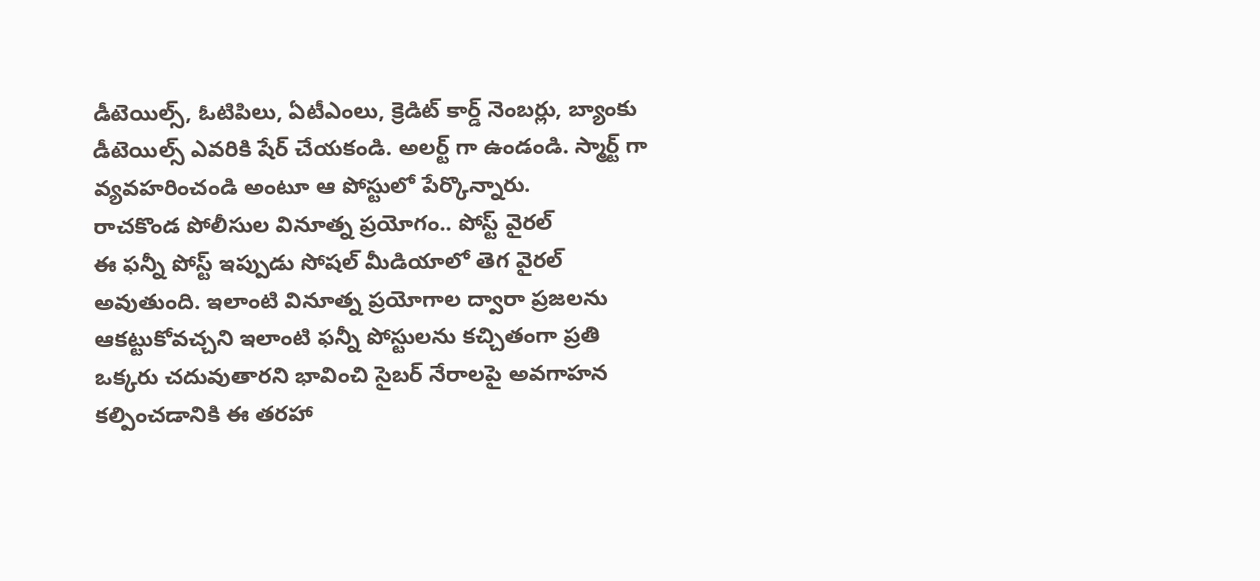డీటెయిల్స్, ఓటిపిలు, ఏటీఎంలు, క్రెడిట్ కార్డ్ నెంబర్లు, బ్యాంకు డీటెయిల్స్ ఎవరికి షేర్ చేయకండి. అలర్ట్ గా ఉండండి. స్మార్ట్ గా వ్యవహరించండి అంటూ ఆ పోస్టులో పేర్కొన్నారు.
రాచకొండ పోలీసుల వినూత్న ప్రయోగం.. పోస్ట్ వైరల్
ఈ ఫన్నీ పోస్ట్ ఇప్పుడు సోషల్ మీడియాలో తెగ వైరల్ అవుతుంది. ఇలాంటి వినూత్న ప్రయోగాల ద్వారా ప్రజలను ఆకట్టుకోవచ్చని ఇలాంటి ఫన్నీ పోస్టులను కచ్చితంగా ప్రతి ఒక్కరు చదువుతారని భావించి సైబర్ నేరాలపై అవగాహన కల్పించడానికి ఈ తరహా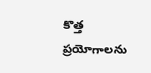కొత్త ప్రయోగాలను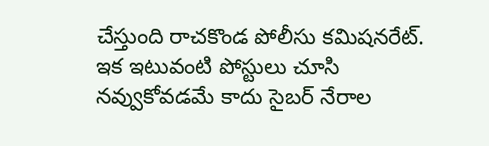చేస్తుంది రాచకొండ పోలీసు కమిషనరేట్. ఇక ఇటువంటి పోస్టులు చూసి నవ్వుకోవడమే కాదు సైబర్ నేరాల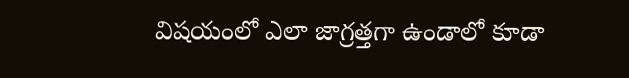విషయంలో ఎలా జాగ్రత్తగా ఉండాలో కూడా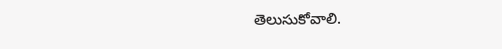తెలుసుకోవాలి.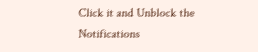Click it and Unblock the Notifications